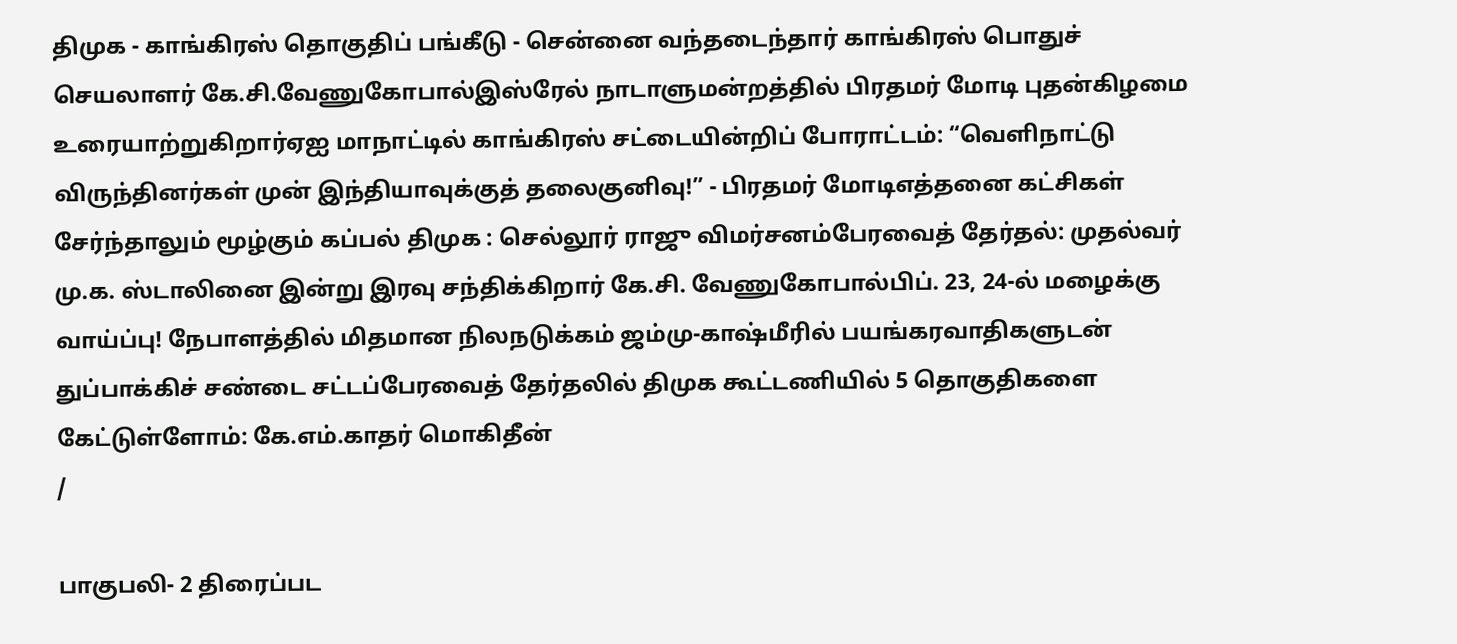திமுக - காங்கிரஸ் தொகுதிப் பங்கீடு - சென்னை வந்தடைந்தார் காங்கிரஸ் பொதுச் செயலாளர் கே.சி.வேணுகோபால்இஸ்ரேல் நாடாளுமன்றத்தில் பிரதமர் மோடி புதன்கிழமை உரையாற்றுகிறார்ஏஐ மாநாட்டில் காங்கிரஸ் சட்டையின்றிப் போராட்டம்: “வெளிநாட்டு விருந்தினர்கள் முன் இந்தியாவுக்குத் தலைகுனிவு!” - பிரதமர் மோடிஎத்தனை கட்சிகள் சேர்ந்தாலும் மூழ்கும் கப்பல் திமுக : செல்லூர் ராஜு விமர்சனம்பேரவைத் தேர்தல்: முதல்வர் மு.க. ஸ்டாலினை இன்று இரவு சந்திக்கிறார் கே.சி. வேணுகோபால்பிப். 23, 24-ல் மழைக்கு வாய்ப்பு! நேபாளத்தில் மிதமான நிலநடுக்கம் ஜம்மு-காஷ்மீரில் பயங்கரவாதிகளுடன் துப்பாக்கிச் சண்டை சட்டப்பேரவைத் தேர்தலில் திமுக கூட்டணியில் 5 தொகுதிகளை கேட்டுள்ளோம்: கே.எம்.காதர் மொகிதீன்
/

பாகுபலி- 2 திரைப்பட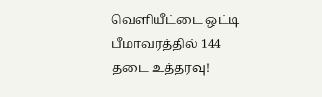வெளியீட்டை ஒட்டி பீமாவரத்தில் 144 தடை உத்தரவு!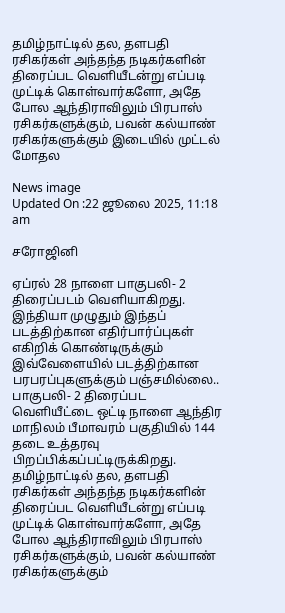தமிழ்நாட்டில் தல, தளபதி ரசிகர்கள் அந்தந்த நடிகர்களின் திரைப்பட வெளியீடன்று எப்படி முட்டிக் கொள்வார்களோ, அதே போல ஆந்திராவிலும் பிரபாஸ் ரசிகர்களுக்கும், பவன் கல்யாண் ரசிகர்களுக்கும் இடையில் முட்டல் மோதல

News image
Updated On :22 ஜூலை 2025, 11:18 am

சரோஜினி

ஏப்ரல் 28 நாளை பாகுபலி- 2 திரைப்படம் வெளியாகிறது. இந்தியா முழுதும் இந்தப் படத்திற்கான எதிர்பார்ப்புகள் எகிறிக் கொண்டிருக்கும் இவ்வேளையில் படத்திற்கான பரபரப்புகளுக்கும் பஞ்சமில்லை.. பாகுபலி- 2 திரைப்பட வெளியீட்டை ஒட்டி நாளை ஆந்திர மாநிலம் பீமாவரம் பகுதியில் 144 தடை உத்தரவு பிறப்பிக்கப்பட்டிருக்கிறது. தமிழ்நாட்டில் தல, தளபதி ரசிகர்கள் அந்தந்த நடிகர்களின் திரைப்பட வெளியீடன்று எப்படி முட்டிக் கொள்வார்களோ, அதே போல ஆந்திராவிலும் பிரபாஸ் ரசிகர்களுக்கும், பவன் கல்யாண் ரசிகர்களுக்கும்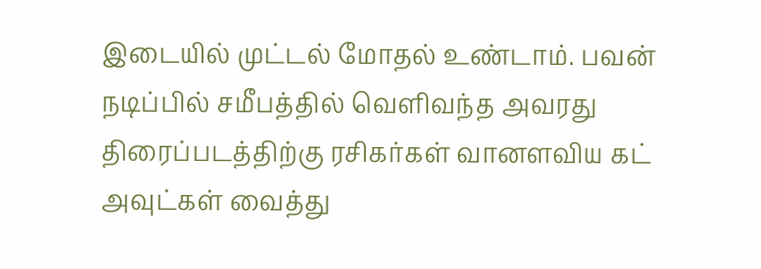இடையில் முட்டல் மோதல் உண்டாம். பவன் நடிப்பில் சமீபத்தில் வெளிவந்த அவரது திரைப்படத்திற்கு ரசிகர்கள் வானளவிய கட் அவுட்கள் வைத்து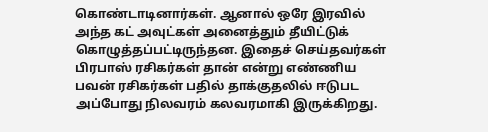கொண்டாடினார்கள். ஆனால் ஒரே இரவில் அந்த கட் அவுட்கள் அனைத்தும் தீயிட்டுக் கொழுத்தப்பட்டிருந்தன. இதைச் செய்தவர்கள் பிரபாஸ் ரசிகர்கள் தான் என்று எண்ணிய பவன் ரசிகர்கள் பதில் தாக்குதலில் ஈடுபட அப்போது நிலவரம் கலவரமாகி இருக்கிறது.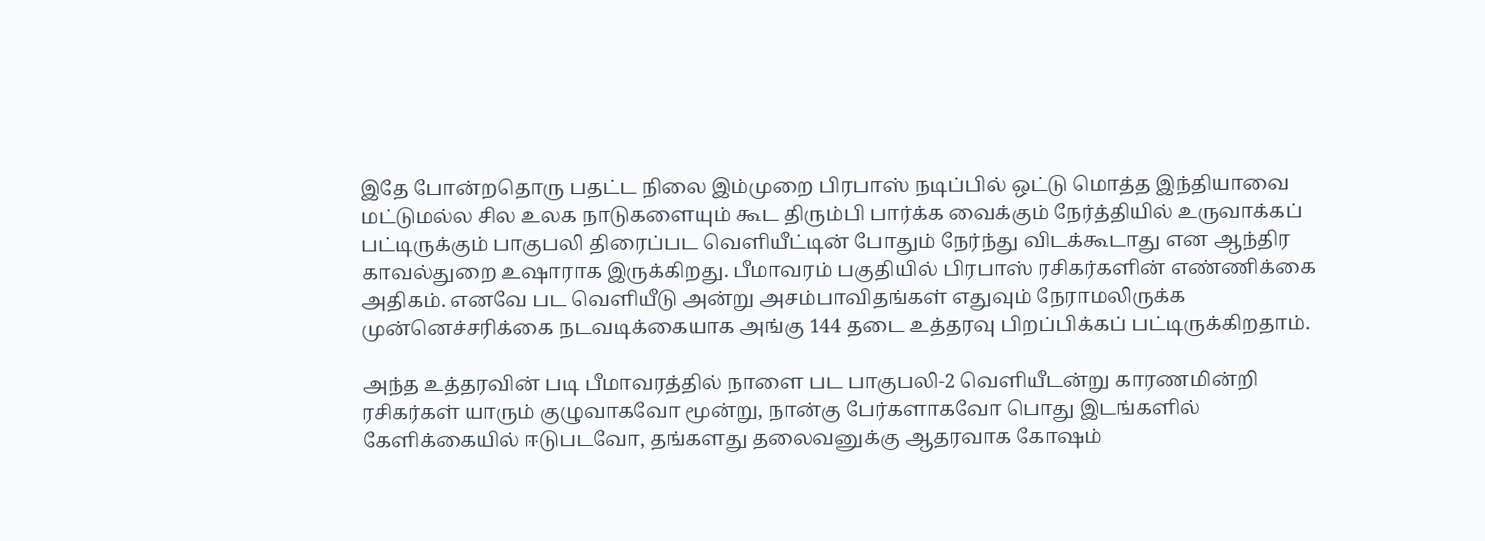இதே போன்றதொரு பதட்ட நிலை இம்முறை பிரபாஸ் நடிப்பில் ஒட்டு மொத்த இந்தியாவை மட்டுமல்ல சில உலக நாடுகளையும் கூட திரும்பி பார்க்க வைக்கும் நேர்த்தியில் உருவாக்கப் பட்டிருக்கும் பாகுபலி திரைப்பட வெளியீட்டின் போதும் நேர்ந்து விடக்கூடாது என ஆந்திர காவல்துறை உஷாராக இருக்கிறது. பீமாவரம் பகுதியில் பிரபாஸ் ரசிகர்களின் எண்ணிக்கை அதிகம். எனவே பட வெளியீடு அன்று அசம்பாவிதங்கள் எதுவும் நேராமலிருக்க முன்னெச்சரிக்கை நடவடிக்கையாக அங்கு 144 தடை உத்தரவு பிறப்பிக்கப் பட்டிருக்கிறதாம்.

அந்த உத்தரவின் படி பீமாவரத்தில் நாளை பட பாகுபலி-2 வெளியீடன்று காரணமின்றி ரசிகர்கள் யாரும் குழுவாகவோ மூன்று, நான்கு பேர்களாகவோ பொது இடங்களில் கேளிக்கையில் ஈடுபடவோ, தங்களது தலைவனுக்கு ஆதரவாக கோஷம்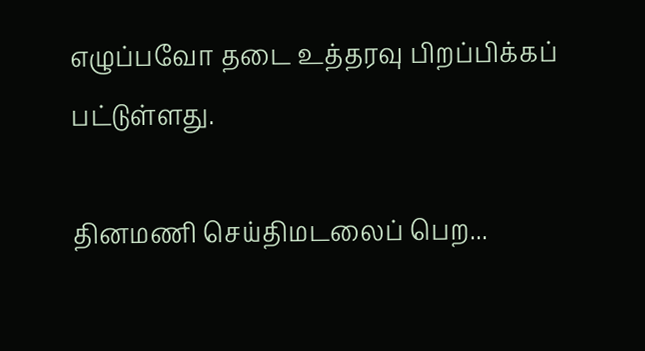எழுப்பவோ தடை உத்தரவு பிறப்பிக்கப் பட்டுள்ளது.

தினமணி செய்திமடலைப் பெற...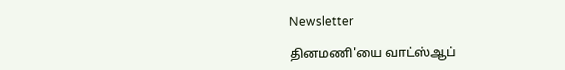Newsletter

தினமணி'யை வாட்ஸ்ஆப்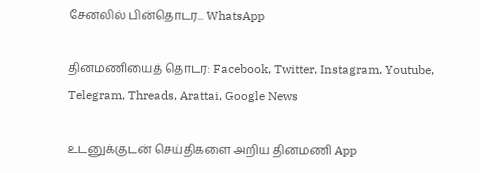சேனலில் பின்தொடர... WhatsApp

தினமணியைத் தொடர: Facebook, Twitter, Instagram, Youtube, Telegram, Threads, Arattai, Google News

உடனுக்குடன் செய்திகளை அறிய தினமணி App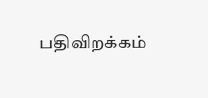பதிவிறக்கம்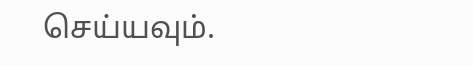செய்யவும்.